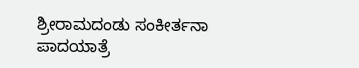ಶ್ರೀರಾಮದಂಡು ಸಂಕೀರ್ತನಾ ಪಾದಯಾತ್ರೆ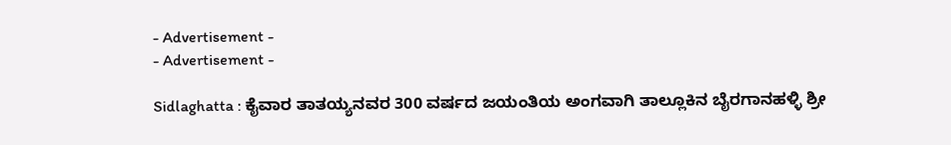- Advertisement -
- Advertisement -

Sidlaghatta : ಕೈವಾರ ತಾತಯ್ಯನವರ 300 ವರ್ಷದ ಜಯಂತಿಯ ಅಂಗವಾಗಿ ತಾಲ್ಲೂಕಿನ ಬೈರಗಾನಹಳ್ಳಿ ಶ್ರೀ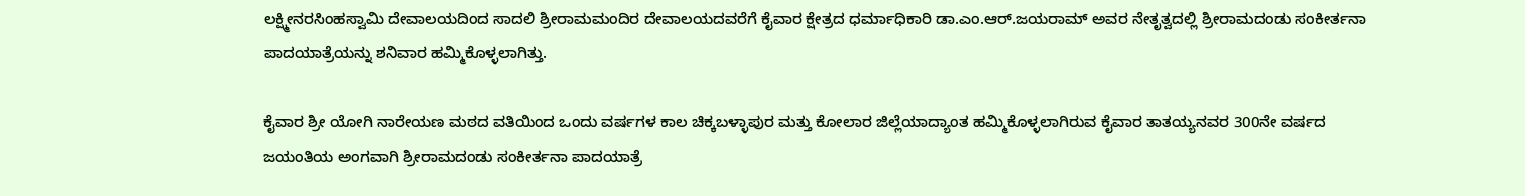ಲಕ್ಷ್ಮೀನರಸಿಂಹಸ್ವಾಮಿ ದೇವಾಲಯದಿಂದ ಸಾದಲಿ ಶ್ರೀರಾಮಮಂದಿರ ದೇವಾಲಯದವರೆಗೆ ಕೈವಾರ ಕ್ಷೇತ್ರದ ಧರ್ಮಾಧಿಕಾರಿ ಡಾ.ಎಂ.ಆರ್.ಜಯರಾಮ್ ಅವರ ನೇತೃತ್ವದಲ್ಲಿ ಶ್ರೀರಾಮದಂಡು ಸಂಕೀರ್ತನಾ ಪಾದಯಾತ್ರೆಯನ್ನು ಶನಿವಾರ ಹಮ್ಮಿಕೊಳ್ಳಲಾಗಿತ್ತು.

ಕೈವಾರ ಶ್ರೀ ಯೋಗಿ ನಾರೇಯಣ ಮಠದ ವತಿಯಿಂದ ಒಂದು ವರ್ಷಗಳ ಕಾಲ ಚಿಕ್ಕಬಳ್ಳಾಪುರ ಮತ್ತು ಕೋಲಾರ ಜಿಲ್ಲೆಯಾದ್ಯಾಂತ ಹಮ್ಮಿಕೊಳ್ಳಲಾಗಿರುವ ಕೈವಾರ ತಾತಯ್ಯನವರ 300ನೇ ವರ್ಷದ ಜಯಂತಿಯ ಅಂಗವಾಗಿ ಶ್ರೀರಾಮದಂಡು ಸಂಕೀರ್ತನಾ ಪಾದಯಾತ್ರೆ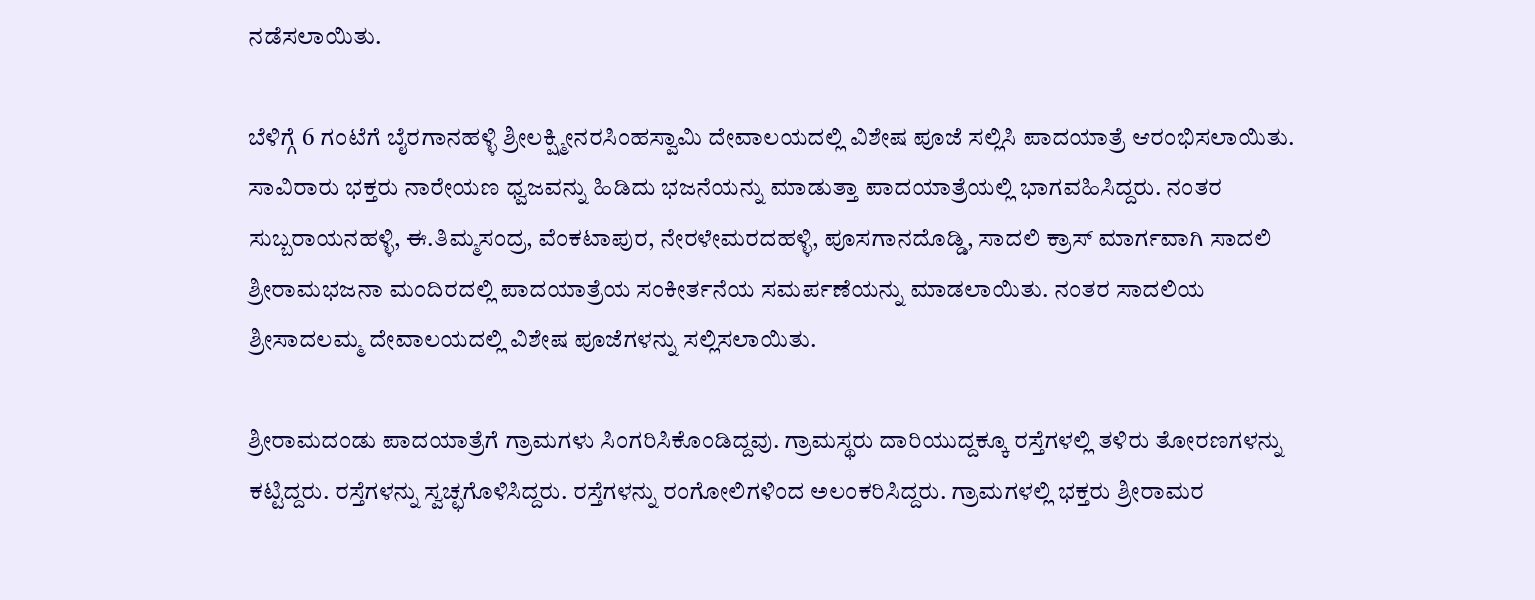ನಡೆಸಲಾಯಿತು.

ಬೆಳಿಗ್ಗೆ 6 ಗಂಟೆಗೆ ಬೈರಗಾನಹಳ್ಳಿ ಶ್ರೀಲಕ್ಷ್ಮೀನರಸಿಂಹಸ್ವಾಮಿ ದೇವಾಲಯದಲ್ಲಿ ವಿಶೇಷ ಪೂಜೆ ಸಲ್ಲಿಸಿ ಪಾದಯಾತ್ರೆ ಆರಂಭಿಸಲಾಯಿತು. ಸಾವಿರಾರು ಭಕ್ತರು ನಾರೇಯಣ ಧ್ವಜವನ್ನು ಹಿಡಿದು ಭಜನೆಯನ್ನು ಮಾಡುತ್ತಾ ಪಾದಯಾತ್ರೆಯಲ್ಲಿ ಭಾಗವಹಿಸಿದ್ದರು. ನಂತರ ಸುಬ್ಬರಾಯನಹಳ್ಳಿ, ಈ.ತಿಮ್ಮಸಂದ್ರ, ವೆಂಕಟಾಪುರ, ನೇರಳೇಮರದಹಳ್ಳಿ, ಪೂಸಗಾನದೊಡ್ಡಿ, ಸಾದಲಿ ಕ್ರಾಸ್ ಮಾರ್ಗವಾಗಿ ಸಾದಲಿ ಶ್ರೀರಾಮಭಜನಾ ಮಂದಿರದಲ್ಲಿ ಪಾದಯಾತ್ರೆಯ ಸಂಕೀರ್ತನೆಯ ಸಮರ್ಪಣೆಯನ್ನು ಮಾಡಲಾಯಿತು. ನಂತರ ಸಾದಲಿಯ ಶ್ರೀಸಾದಲಮ್ಮ ದೇವಾಲಯದಲ್ಲಿ ವಿಶೇಷ ಪೂಜೆಗಳನ್ನು ಸಲ್ಲಿಸಲಾಯಿತು.

ಶ್ರೀರಾಮದಂಡು ಪಾದಯಾತ್ರೆಗೆ ಗ್ರಾಮಗಳು ಸಿಂಗರಿಸಿಕೊಂಡಿದ್ದವು. ಗ್ರಾಮಸ್ಥರು ದಾರಿಯುದ್ದಕ್ಕೂ ರಸ್ತೆಗಳಲ್ಲಿ ತಳಿರು ತೋರಣಗಳನ್ನು ಕಟ್ಟಿದ್ದರು. ರಸ್ತೆಗಳನ್ನು ಸ್ವಚ್ಛಗೊಳಿಸಿದ್ದರು. ರಸ್ತೆಗಳನ್ನು ರಂಗೋಲಿಗಳಿಂದ ಅಲಂಕರಿಸಿದ್ದರು. ಗ್ರಾಮಗಳಲ್ಲಿ ಭಕ್ತರು ಶ್ರೀರಾಮರ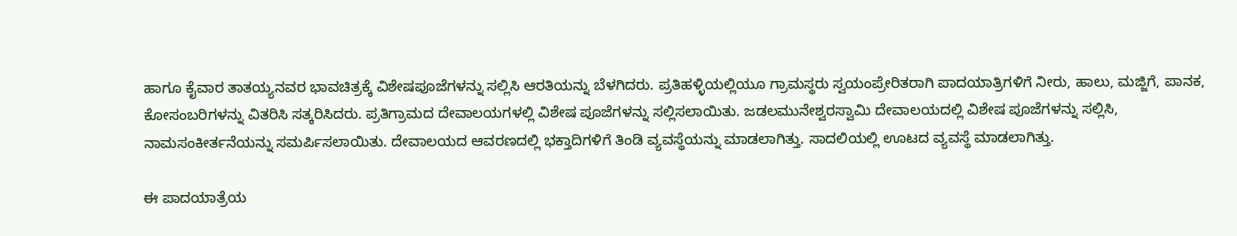ಹಾಗೂ ಕೈವಾರ ತಾತಯ್ಯನವರ ಭಾವಚಿತ್ರಕ್ಕೆ ವಿಶೇಷಪೂಜೆಗಳನ್ನು ಸಲ್ಲಿಸಿ ಆರತಿಯನ್ನು ಬೆಳಗಿದರು. ಪ್ರತಿಹಳ್ಳಿಯಲ್ಲಿಯೂ ಗ್ರಾಮಸ್ಥರು ಸ್ವಯಂಪ್ರೇರಿತರಾಗಿ ಪಾದಯಾತ್ರಿಗಳಿಗೆ ನೀರು, ಹಾಲು, ಮಜ್ಜಿಗೆ, ಪಾನಕ, ಕೋಸಂಬರಿಗಳನ್ನು ವಿತರಿಸಿ ಸತ್ಕರಿಸಿದರು. ಪ್ರತಿಗ್ರಾಮದ ದೇವಾಲಯಗಳಲ್ಲಿ ವಿಶೇಷ ಪೂಜೆಗಳನ್ನು ಸಲ್ಲಿಸಲಾಯಿತು. ಜಡಲಮುನೇಶ್ವರಸ್ವಾಮಿ ದೇವಾಲಯದಲ್ಲಿ ವಿಶೇಷ ಪೂಜೆಗಳನ್ನು ಸಲ್ಲಿಸಿ, ನಾಮಸಂಕೀರ್ತನೆಯನ್ನು ಸಮರ್ಪಿಸಲಾಯಿತು. ದೇವಾಲಯದ ಆವರಣದಲ್ಲಿ ಭಕ್ತಾದಿಗಳಿಗೆ ತಿಂಡಿ ವ್ಯವಸ್ಥೆಯನ್ನು ಮಾಡಲಾಗಿತ್ತು. ಸಾದಲಿಯಲ್ಲಿ ಊಟದ ವ್ಯವಸ್ಥೆ ಮಾಡಲಾಗಿತ್ತು.

ಈ ಪಾದಯಾತ್ರೆಯ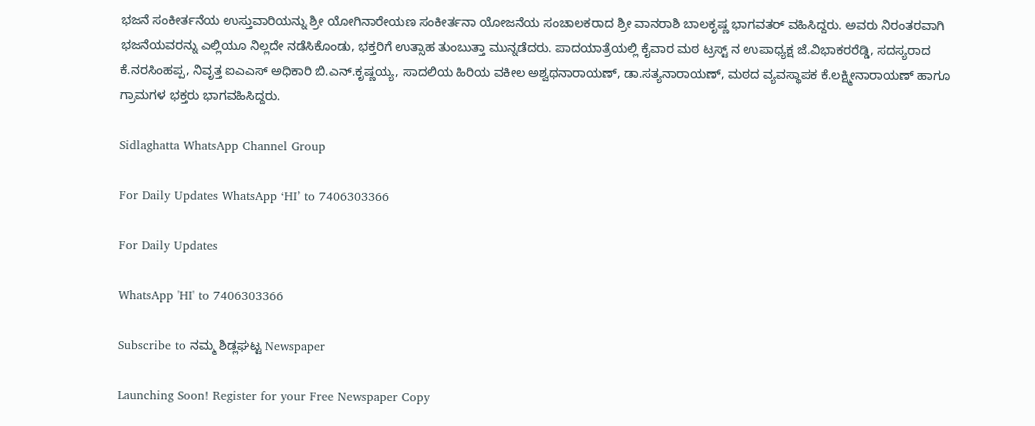ಭಜನೆ ಸಂಕೀರ್ತನೆಯ ಉಸ್ತುವಾರಿಯನ್ನು ಶ್ರೀ ಯೋಗಿನಾರೇಯಣ ಸಂಕೀರ್ತನಾ ಯೋಜನೆಯ ಸಂಚಾಲಕರಾದ ಶ್ರೀ ವಾನರಾಶಿ ಬಾಲಕೃಷ್ಣ ಭಾಗವತರ್ ವಹಿಸಿದ್ದರು. ಅವರು ನಿರಂತರವಾಗಿ ಭಜನೆಯವರನ್ನು ಎಲ್ಲಿಯೂ ನಿಲ್ಲದೇ ನಡೆಸಿಕೊಂಡು, ಭಕ್ತರಿಗೆ ಉತ್ಸಾಹ ತುಂಬುತ್ತಾ ಮುನ್ನಡೆದರು. ಪಾದಯಾತ್ರೆಯಲ್ಲಿ ಕೈವಾರ ಮಠ ಟ್ರಸ್ಟ್‌ ನ ಉಪಾಧ್ಯಕ್ಷ ಜೆ.ವಿಭಾಕರರೆಡ್ಡಿ, ಸದಸ್ಯರಾದ ಕೆ.ನರಸಿಂಹಪ್ಪ, ನಿವೃತ್ತ ಐಎಎಸ್ ಅಧಿಕಾರಿ ಬಿ.ಎನ್.ಕೃಷ್ಣಯ್ಯ, ಸಾದಲಿಯ ಹಿರಿಯ ವಕೀಲ ಅಶ್ವಥನಾರಾಯಣ್, ಡಾ.ಸತ್ಯನಾರಾಯಣ್, ಮಠದ ವ್ಯವಸ್ಥಾಪಕ ಕೆ.ಲಕ್ಷ್ಮೀನಾರಾಯಣ್ ಹಾಗೂ ಗ್ರಾಮಗಳ ಭಕ್ತರು ಭಾಗವಹಿಸಿದ್ದರು.

Sidlaghatta WhatsApp Channel Group

For Daily Updates WhatsApp ‘HI’ to 7406303366

For Daily Updates

WhatsApp 'HI' to 7406303366

Subscribe to ನಮ್ಮ ಶಿಡ್ಲಘಟ್ಟ Newspaper

Launching Soon! Register for your Free Newspaper Copy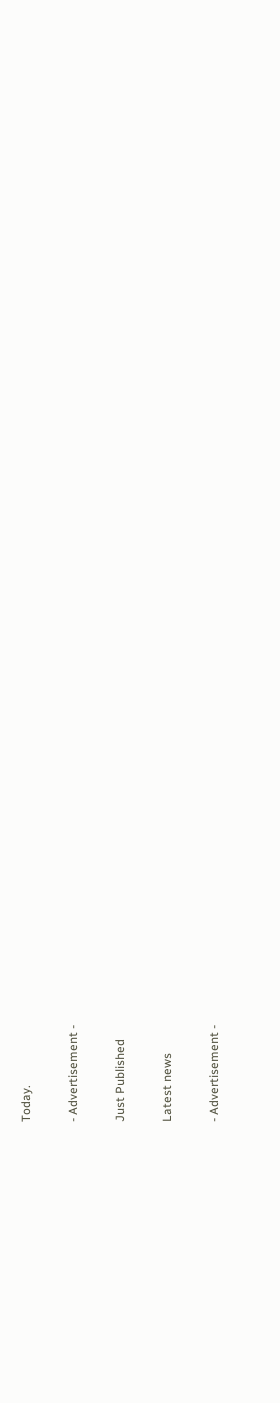Today.

- Advertisement -

Just Published

Latest news

- Advertisement -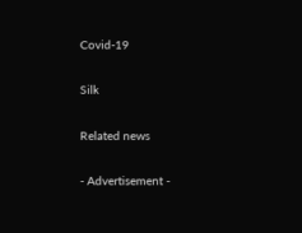Covid-19

Silk

Related news

- Advertisement -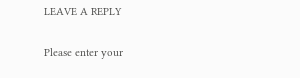LEAVE A REPLY

Please enter your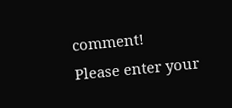comment!
Please enter your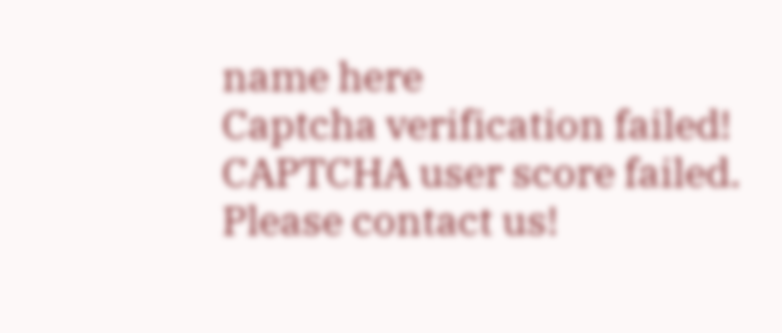name here
Captcha verification failed!
CAPTCHA user score failed. Please contact us!